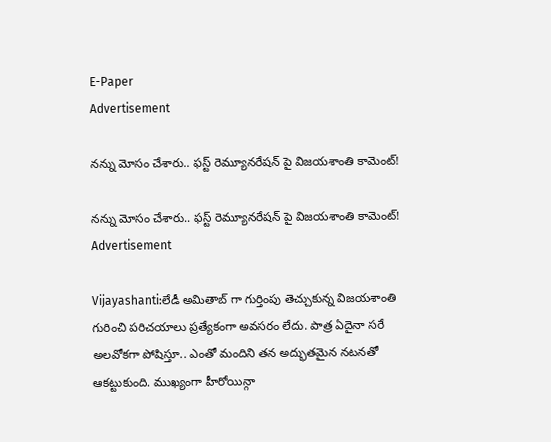E-Paper
Advertisement

నన్ను మోసం చేశారు.. ఫస్ట్ రెమ్యూనరేషన్ పై విజయశాంతి కామెంట్!

నన్ను మోసం చేశారు.. ఫస్ట్ రెమ్యూనరేషన్ పై విజయశాంతి కామెంట్!
Advertisement

Vijayashanti:లేడీ అమితాబ్ గా గుర్తింపు తెచ్చుకున్న విజయశాంతి గురించి పరిచయాలు ప్రత్యేకంగా అవసరం లేదు. పాత్ర ఏదైనా సరే అలవోకగా పోషిస్తూ.. ఎంతో మందిని తన అద్భుతమైన నటనతో ఆకట్టుకుంది. ముఖ్యంగా హీరోయిన్గా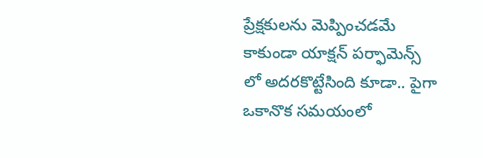ప్రేక్షకులను మెప్పించడమే కాకుండా యాక్షన్ పర్ఫామెన్స్ లో అదరకొట్టేసింది కూడా.. పైగా ఒకానొక సమయంలో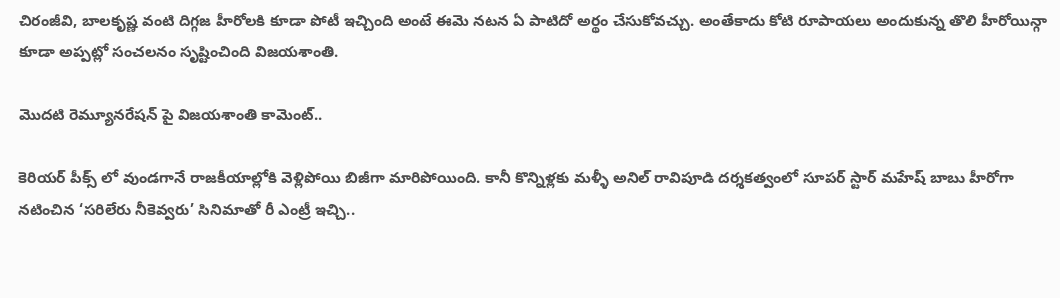చిరంజీవి, బాలకృష్ణ వంటి దిగ్గజ హీరోలకి కూడా పోటీ ఇచ్చింది అంటే ఈమె నటన ఏ పాటిదో అర్థం చేసుకోవచ్చు. అంతేకాదు కోటి రూపాయలు అందుకున్న తొలి హీరోయిన్గా కూడా అప్పట్లో సంచలనం సృష్టించింది విజయశాంతి.

మొదటి రెమ్యూనరేషన్ పై విజయశాంతి కామెంట్..

కెరియర్ పీక్స్ లో వుండగానే రాజకీయాల్లోకి వెళ్లిపోయి బిజీగా మారిపోయింది. కానీ కొన్నిళ్లకు మళ్ళీ అనిల్ రావిపూడి దర్శకత్వంలో సూపర్ స్టార్ మహేష్ బాబు హీరోగా నటించిన ‘సరిలేరు నీకెవ్వరు’ సినిమాతో రీ ఎంట్రీ ఇచ్చి..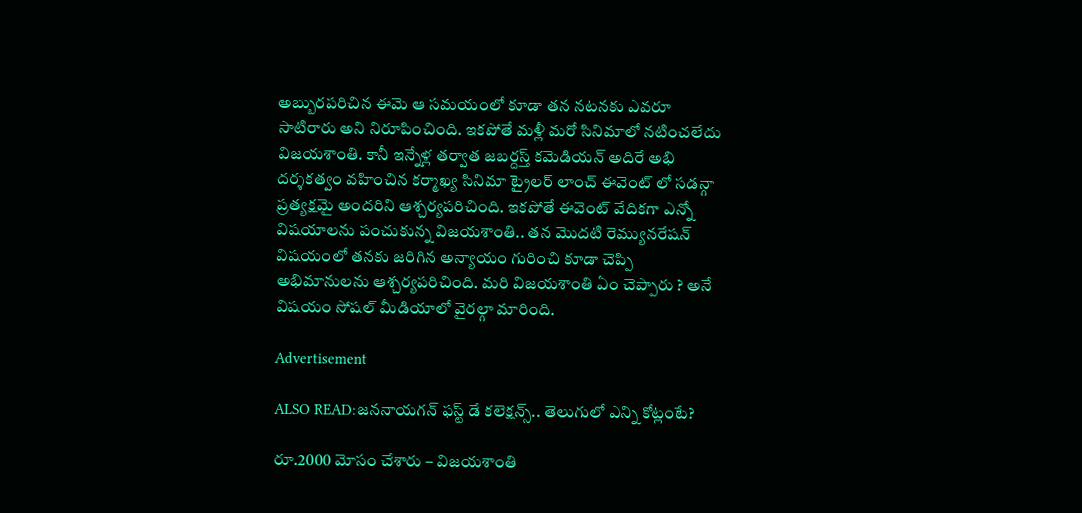అబ్బురపరిచిన ఈమె ఆ సమయంలో కూడా తన నటనకు ఎవరూ సాటిరారు అని నిరూపించింది. ఇకపోతే మళ్లీ మరో సినిమాలో నటించలేదు విజయశాంతి. కానీ ఇన్నేళ్ల తర్వాత జబర్దస్త్ కమెడియన్ అదిరే అభి దర్శకత్వం వహించిన కర్మాఖ్య సినిమా ట్రైలర్ లాంచ్ ఈవెంట్ లో సడన్గా ప్రత్యక్షమై అందరిని ఆశ్చర్యపరిచింది. ఇకపోతే ఈవెంట్ వేదికగా ఎన్నో విషయాలను పంచుకున్న విజయశాంతి.. తన మొదటి రెమ్యునరేషన్ విషయంలో తనకు జరిగిన అన్యాయం గురించి కూడా చెప్పి అభిమానులను ఆశ్చర్యపరిచింది. మరి విజయశాంతి ఏం చెప్పారు ? అనే విషయం సోషల్ మీడియాలో వైరల్గా మారింది.

Advertisement

ALSO READ:జననాయగన్ ఫస్ట్ డే కలెక్షన్స్.. తెలుగులో ఎన్ని కోట్లంటే?

రూ.2000 మోసం చేశారు – విజయశాంతి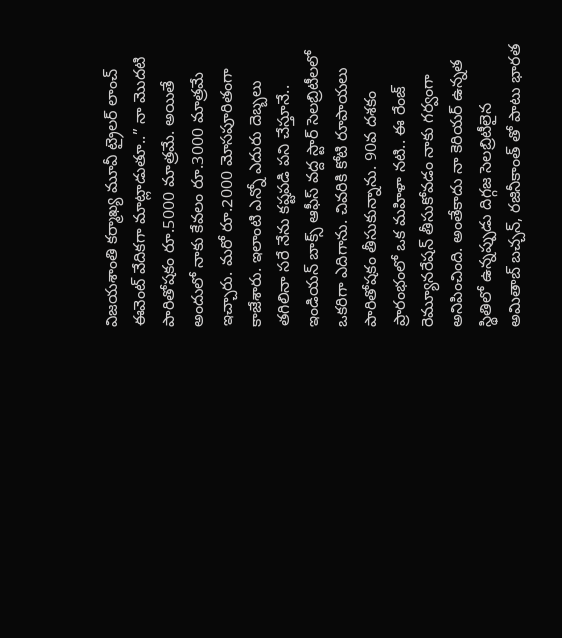విజయశాంతి కర్మాఖ్య మూవీ ట్రైలర్ లాంచ్ ఈవెంట్ వేదికగా మాట్లాడుతూ..” నా మొదటి పారితోషకం రూ.5000 మాత్రమే. అయితే అందులో నాకు కేవలం రూ.3000 మాత్రమే ఇచ్చారు. మరో రూ.2000 మోసపూరితంగా కాజేశారు. ఇలాంటి ఎన్నో ఎదురు దెబ్బలు తగిలినా సరే నేను కష్టపడి పని చేస్తూనే.. ఇండియన్ బాక్స్ ఆఫీస్ వద్ద స్టార్ సెలబ్రిటీలలో ఒకరిగా ఎదిగాను. చివరికి కోటి రూపాయలు పారితోషకం తీసుకున్నాను. 90వ దశకం ప్రారంభంలో ఒక మహిళా నటి.. ఈ రేంజ్ రెమ్యూనరేషన్ తీసుకోవడం నాకు గర్వంగా అనిపించింది. అంతేకాదు నా కెరియర్ ఉన్నత స్థితిలో ఉన్నప్పుడు దిగ్గజ సెలబ్రిటీలైన అమితాబ్ బచ్చన్, రజినీకాంత్ తో పాటు భారత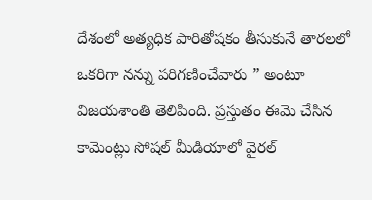దేశంలో అత్యధిక పారితోషకం తీసుకునే తారలలో ఒకరిగా నన్ను పరిగణించేవారు ” అంటూ విజయశాంతి తెలిపింది. ప్రస్తుతం ఈమె చేసిన కామెంట్లు సోషల్ మీడియాలో వైరల్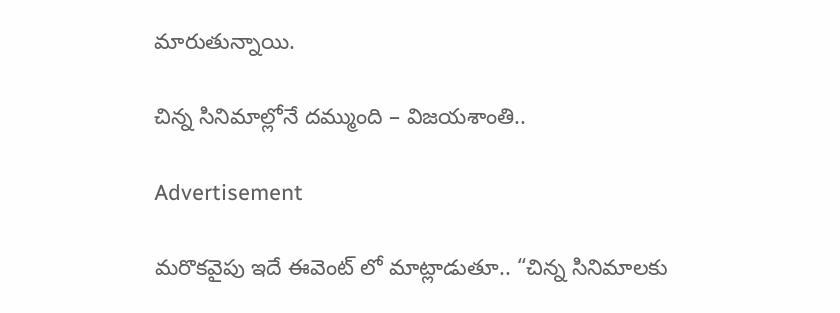మారుతున్నాయి.

చిన్న సినిమాల్లోనే దమ్ముంది – విజయశాంతి..

Advertisement

మరొకవైపు ఇదే ఈవెంట్ లో మాట్లాడుతూ.. “చిన్న సినిమాలకు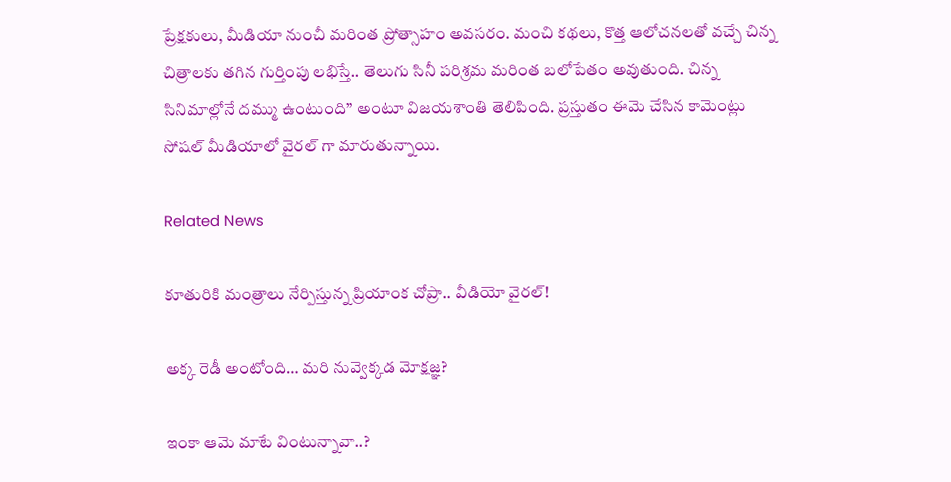ప్రేక్షకులు, మీడియా నుంచీ మరింత ప్రోత్సాహం అవసరం. మంచి కథలు, కొత్త ఆలోచనలతో వచ్చే చిన్న చిత్రాలకు తగిన గుర్తింపు లభిస్తే.. తెలుగు సినీ పరిశ్రమ మరింత బలోపేతం అవుతుంది. చిన్న సినిమాల్లోనే దమ్ము ఉంటుంది” అంటూ విజయశాంతి తెలిపింది. ప్రస్తుతం ఈమె చేసిన కామెంట్లు సోషల్ మీడియాలో వైరల్ గా మారుతున్నాయి.

Related News

కూతురికి మంత్రాలు నేర్పిస్తున్న ప్రియాంక చోప్రా.. వీడియో వైరల్!

అక్క రెడీ అంటోంది… మరి నువ్వెక్కడ మోక్షజ్ఞ?

ఇంకా ఆమె మాటే వింటున్నావా..?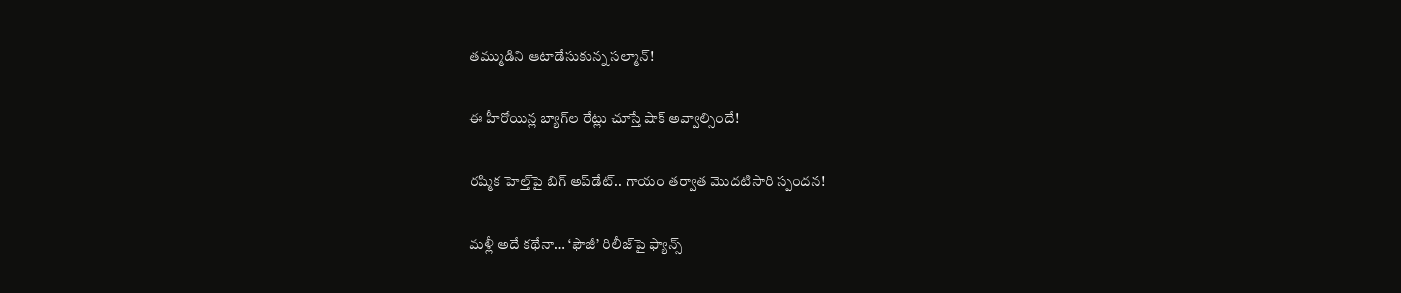తమ్ముడిని ఆటాడేసుకున్న సల్మాన్!

ఈ హీరోయిన్ల బ్యాగ్‌ల రేట్లు చూస్తే షాక్ అవ్వాల్సిందే!

రష్మిక హెల్త్‌పై బిగ్ అప్‌డేట్.. గాయం తర్వాత మొదటిసారి స్పందన!

మళ్లీ అదే కథేనా… ‘ఫౌజీ’ రిలీజ్‌పై ఫ్యాన్స్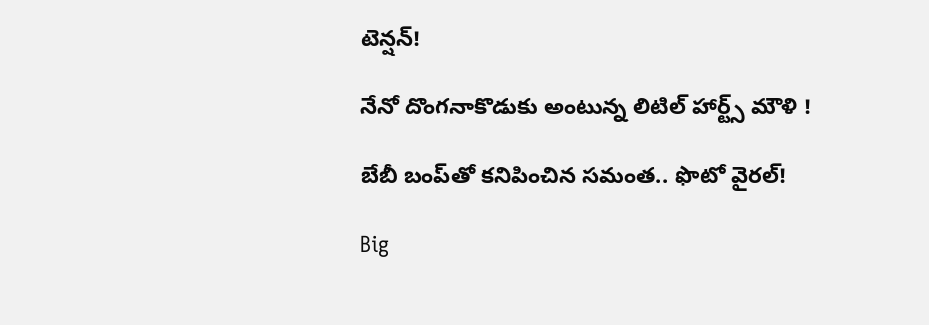టెన్షన్!

నేనో దొంగనాకొడుకు అంటున్న లిటిల్ హార్ట్స్ మౌళి !

బేబీ బంప్‌తో కనిపించిన సమంత.. ఫొటో వైరల్!

Big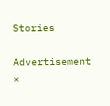Stories

Advertisement
×